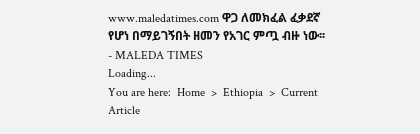www.maledatimes.com ዋጋ ለመክፈል ፈቃደኛ የሆነ በማይገኝበት ዘመን የአገር ምጧ ብዙ ነው፡፡ - MALEDA TIMES
Loading...
You are here:  Home  >  Ethiopia  >  Current Article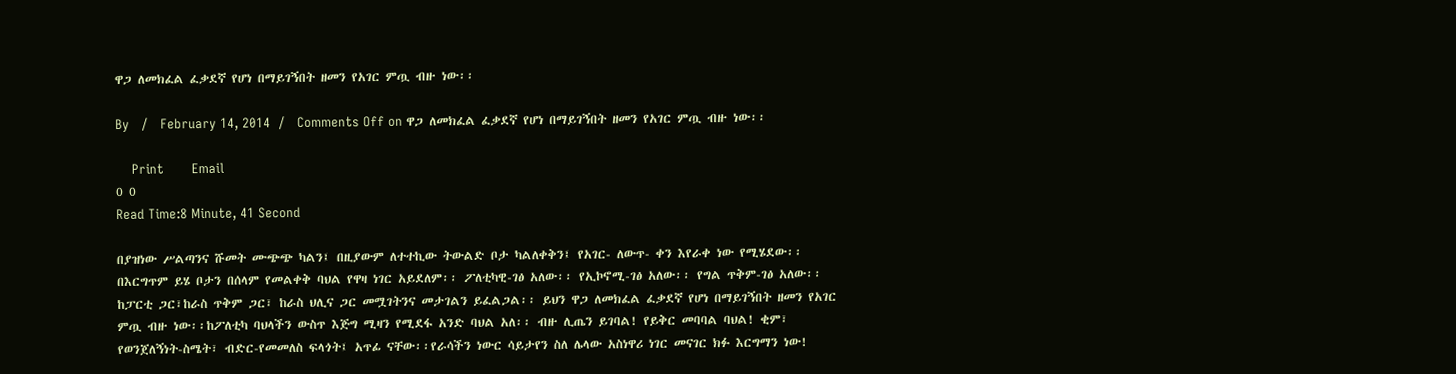ዋጋ ለመክፈል ፈቃደኛ የሆነ በማይገኝበት ዘመን የአገር ምጧ ብዙ ነው፡፡

By   /   February 14, 2014  /   Comments Off on ዋጋ ለመክፈል ፈቃደኛ የሆነ በማይገኝበት ዘመን የአገር ምጧ ብዙ ነው፡፡

    Print       Email
0 0
Read Time:8 Minute, 41 Second

በያዝነው ሥልጣንና ሹመት ሙጭጭ ካልን፤ በዚያውም ለተተኪው ትውልድ ቦታ ካልለቀቅን፤ የአገር- ለውጥ- ቀን እየራቀ ነው የሚሄደው፡፡ በእርግጥም ይሄ ቦታን በሰላም የመልቀቅ ባህል የዋዛ ነገር አይደለም፡፡ ፖለቲካዊ-ገፅ አለው፡፡ የኢኮኖሚ-ገፅ አለው፡፡ የግል ጥቅም-ገፅ አለው፡፡ ከፓርቲ ጋር፣ከራስ ጥቅም ጋር፣ ከራስ ህሊና ጋር መሟገትንና መታገልን ይፈልጋል፡፡ ይህን ዋጋ ለመክፈል ፈቃደኛ የሆነ በማይገኝበት ዘመን የአገር ምጧ ብዙ ነው፡፡ከፖለቲካ ባህላችን ውስጥ እጅግ ሚዛን የሚደፋ አንድ ባህል አለ፡፡ ብዙ ሊጤን ይገባል! የይቅር መባባል ባህል! ቂም፣ የወንጀለኝነት-ስሜት፣ ብድር-የመመለስ ፍላጎት፤ አጥፊ ናቸው፡፡የራሳችን ነውር ሳይታየን ስለ ሌላው አስነዋሪ ነገር መናገር ክፉ እርግማን ነው!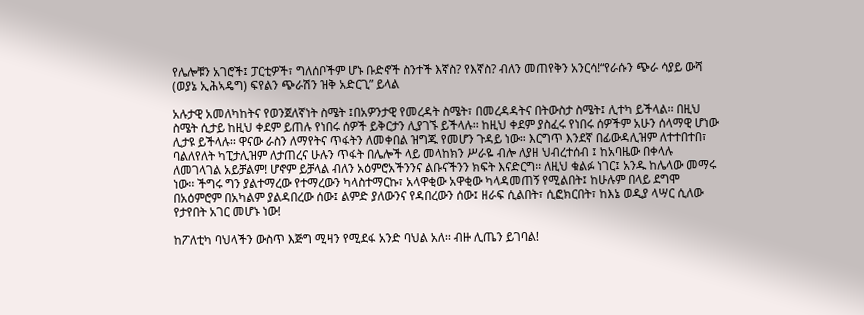የሌሎቹን አገሮች፤ ፓርቲዎች፣ ግለሰቦችም ሆኑ ቡድኖች ስንተች እኛስ? የእኛስ? ብለን መጠየቅን አንርሳ!“የራሱን ጭራ ሳያይ ውሻ (ወያኔ ኢሕኣዴግ) ፍየልን ጭራሽን ዝቅ አድርጊ” ይላል

አሉታዊ አመለካከትና የወንጀለኛነት ስሜት ፤በአዎንታዊ የመረዳት ስሜት፣ በመረዳዳትና በትውስታ ስሜት፤ ሊተካ ይችላል፡፡ በዚህ ስሜት ሲታይ ከዚህ ቀደም ይጠሉ የነበሩ ሰዎች ይቅርታን ሊያገኙ ይችላሉ፡፡ ከዚህ ቀደም ያስፈሩ የነበሩ ሰዎችም አሁን ሰላማዊ ሆነው ሊታዩ ይችላሉ፡፡ ዋናው ራስን ለማየትና ጥፋትን ለመቀበል ዝግጁ የመሆን ጉዳይ ነው። እርግጥ እንደኛ በፊውዳሊዝም ለተተበተበ፣ ባልለየለት ካፒታሊዝም ለታጠረና ሁሉን ጥፋት በሌሎች ላይ መላከክን ሥራዬ ብሎ ለያዘ ህብረተሰብ ፤ ከአባዜው በቀላሉ ለመገላገል አይቻልም! ሆኖም ይቻላል ብለን አዕምሮአችንንና ልቡናችንን ክፍት እናድርግ፡፡ ለዚህ ቁልፉ ነገር፤ አንዱ ከሌላው መማሩ ነው፡፡ ችግሩ ግን ያልተማረው የተማረውን ካላስተማርኩ፣ አላዋቂው አዋቂው ካላዳመጠኝ የሚልበት፤ ከሁሉም በላይ ደግሞ በአዕምሮም በአካልም ያልዳበረው ሰው፤ ልምድ ያለውንና የዳበረውን ሰው፤ ዘራፍ ሲልበት፣ ሲፎክርበት፣ ከእኔ ወዲያ ላሣር ሲለው የታየበት አገር መሆኑ ነው!

ከፖለቲካ ባህላችን ውስጥ እጅግ ሚዛን የሚደፋ አንድ ባህል አለ፡፡ ብዙ ሊጤን ይገባል!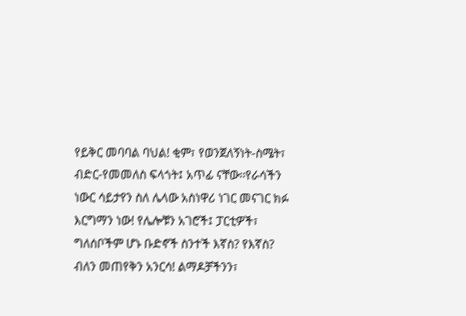የይቅር መባባል ባህል! ቂም፣ የወንጀለኝነት-ስሜት፣ ብድር-የመመለስ ፍላጎት፤ አጥፊ ናቸው፡፡የራሳችን ነውር ሳይታየን ስለ ሌላው አስነዋሪ ነገር መናገር ክፉ እርግማን ነው! የሌሎቹን አገሮች፤ ፓርቲዎች፣ ግለሰቦችም ሆኑ ቡድኖች ስንተች እኛስ? የእኛስ? ብለን መጠየቅን አንርሳ! ልማዶቻችንን፣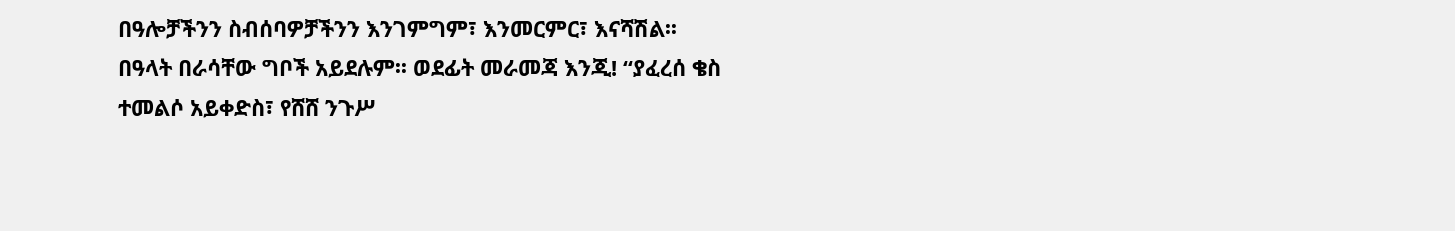በዓሎቻችንን ስብሰባዎቻችንን እንገምግም፣ እንመርምር፣ እናሻሽል፡፡ በዓላት በራሳቸው ግቦች አይደሉም፡፡ ወደፊት መራመጃ እንጂ! “ያፈረሰ ቄስ ተመልሶ አይቀድስ፣ የሸሸ ንጉሥ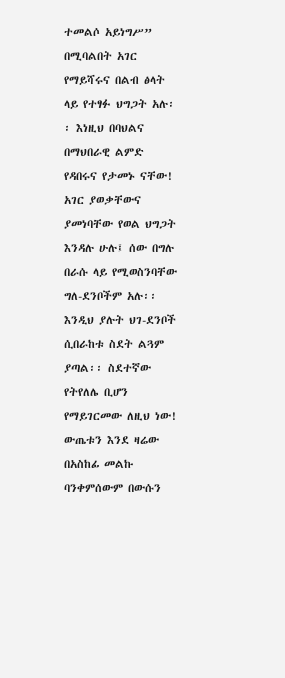ተመልሶ አይነግሥ” በሚባልበት አገር የማይሻሩና በልብ ፅላት ላይ የተፃፉ ህግጋት አሉ፡፡ እነዚህ በባህልና በማህበራዊ ልምድ የዳበሩና የታመኑ ናቸው! አገር ያወቃቸውና ያመነባቸው የወል ህግጋት እንዳሉ ሁሉ፤ ሰው በግሉ በራሱ ላይ የሚወስንባቸው ግለ-ደንቦችም አሉ፡፡ እንዲህ ያሉት ህገ-ደንቦች ሲበራከቱ ስደት ልጓም ያጣል፡፡ ስደተኛው የትየለሌ ቢሆን የማይገርመው ለዚህ ነው! ውጤቱን እንደ ዛሬው በአስከፊ መልኩ ባንቀምሰውም በውሱን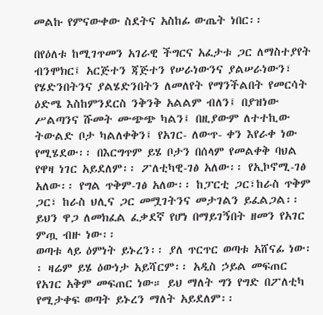መልኩ የምናውቀው ስደትና አስከፊ ውጤት ነበር፡፡

በየዕለቱ ከሚገጥመን አገራዊ ችግርና አፈታቱ ጋር ለማስተያየት ብንሞክር፤ አርጅተን ጃጅተን የሠራነውንና ያልሠራነውን፣ የሄድንበትንና ያልሄድንበትን ለመለየት የማንችልበት የመርሳት ዕድሜ እስከምንደርስ ንቅንቅ አልልም ብለን፤ በያዝነው ሥልጣንና ሹመት ሙጭጭ ካልን፤ በዚያውም ለተተኪው ትውልድ ቦታ ካልለቀቅን፤ የአገር- ለውጥ- ቀን እየራቀ ነው የሚሄደው፡፡ በእርግጥም ይሄ ቦታን በሰላም የመልቀቅ ባህል የዋዛ ነገር አይደለም፡፡ ፖለቲካዊ-ገፅ አለው፡፡ የኢኮኖሚ-ገፅ አለው፡፡ የግል ጥቅም-ገፅ አለው፡፡ ከፓርቲ ጋር፣ከራስ ጥቅም ጋር፣ ከራስ ህሊና ጋር መሟገትንና መታገልን ይፈልጋል፡፡ ይህን ዋጋ ለመክፈል ፈቃደኛ የሆነ በማይገኝበት ዘመን የአገር ምጧ ብዙ ነው፡፡
ወጣቱ ላይ ዕምነት ይኑረን፡፡ ያለ ጥርጥር ወጣቱ አሸናፊ ነው፡፡ ዛሬም ይሄ ዕውነታ አይሻርም፡፡ አዲስ ኃይል መፍጠር የአገር አቅም መፍጠር ነው። ይህ ማለት ግን የግድ በፖለቲካ የሚታቀፍ ወጣት ይኑረን ማለት አይደለም፡፡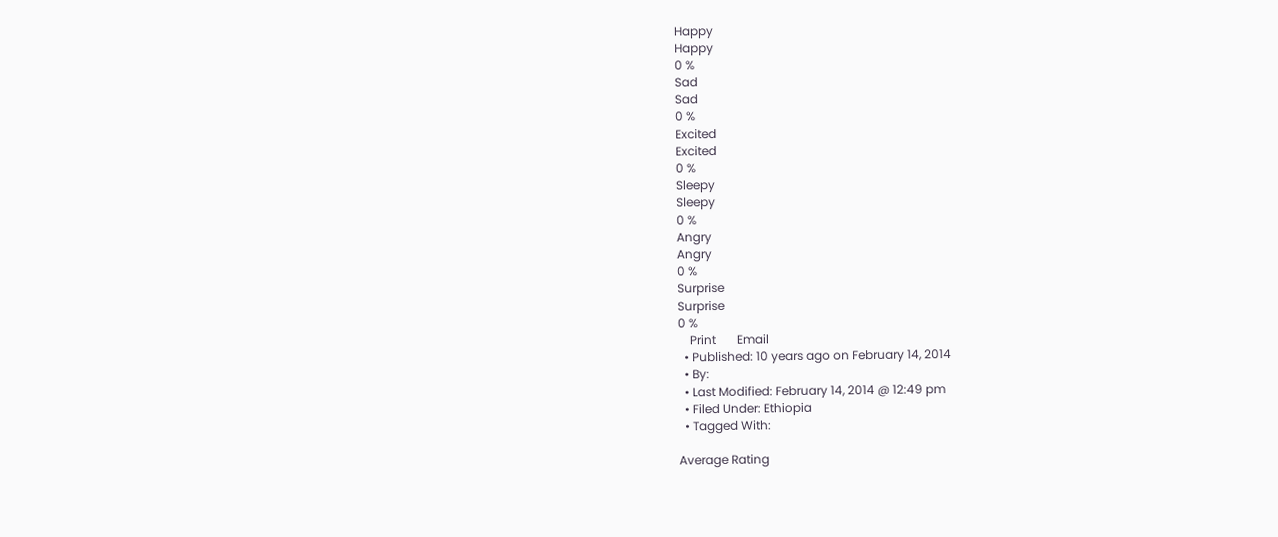Happy
Happy
0 %
Sad
Sad
0 %
Excited
Excited
0 %
Sleepy
Sleepy
0 %
Angry
Angry
0 %
Surprise
Surprise
0 %
    Print       Email
  • Published: 10 years ago on February 14, 2014
  • By:
  • Last Modified: February 14, 2014 @ 12:49 pm
  • Filed Under: Ethiopia
  • Tagged With:

Average Rating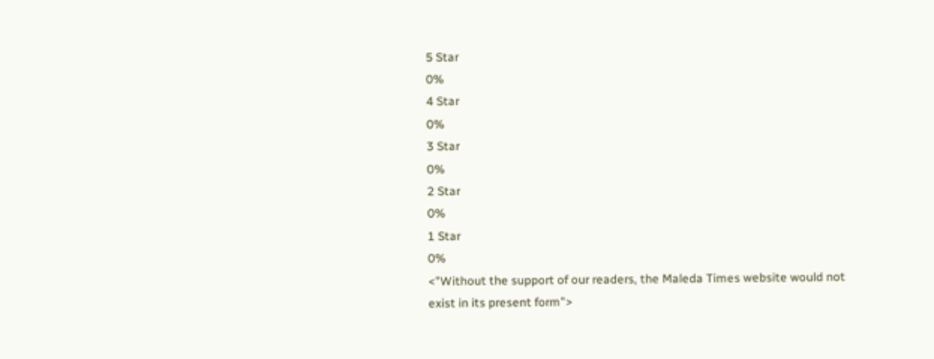5 Star
0%
4 Star
0%
3 Star
0%
2 Star
0%
1 Star
0%
<"Without the support of our readers, the Maleda Times website would not exist in its present form">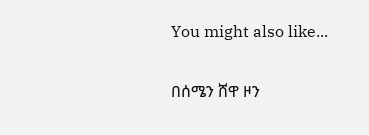You might also like...

በሰሜን ሸዋ ዞን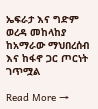ኤፍራታ እና ግድም ወረዳ መከላከያ ከአማራው ማህበረሰብ እና ከፋኖ ጋር ጦርነት ገጥሟል

Read More →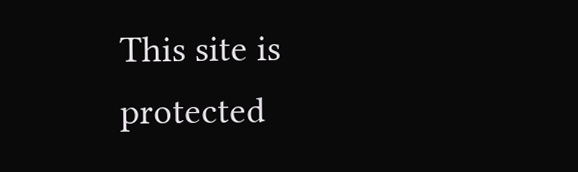This site is protected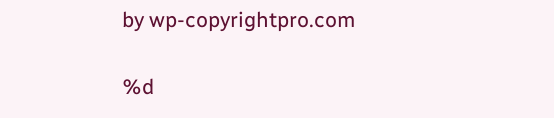by wp-copyrightpro.com

%d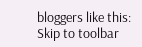bloggers like this:
Skip to toolbar